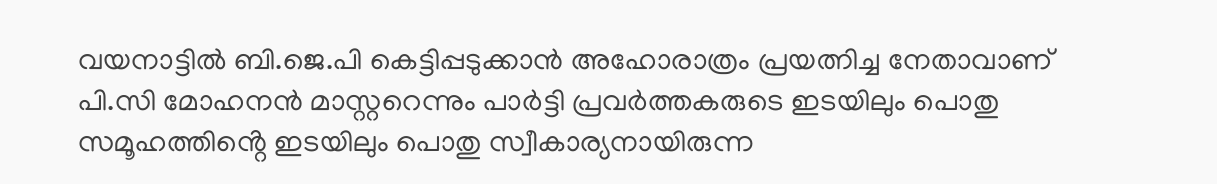വയനാട്ടിൽ ബി.ജെ.പി കെട്ടിപ്പടുക്കാൻ അഹോരാത്രം പ്രയത്നിച്ച നേതാവാണ് പി.സി മോഹനൻ മാസ്റ്ററെന്നും പാർട്ടി പ്രവർത്തകരുടെ ഇടയിലും പൊതു സമൂഹത്തിൻ്റെ ഇടയിലും പൊതു സ്വീകാര്യനായിരുന്ന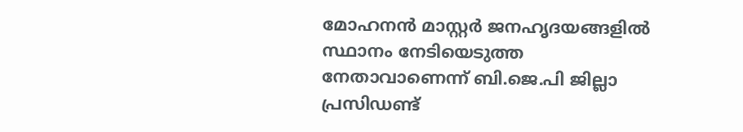മോഹനൻ മാസ്റ്റർ ജനഹൃദയങ്ങളിൽ സ്ഥാനം നേടിയെടുത്ത നേതാവാണെന്ന് ബി.ജെ.പി ജില്ലാ പ്രസിഡണ്ട്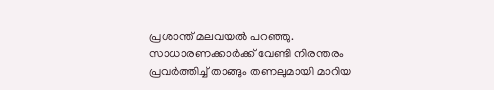പ്രശാന്ത് മലവയൽ പറഞ്ഞു. സാധാരണക്കാർക്ക് വേണ്ടി നിരന്തരം പ്രവർത്തിച്ച് താങ്ങും തണലുമായി മാറിയ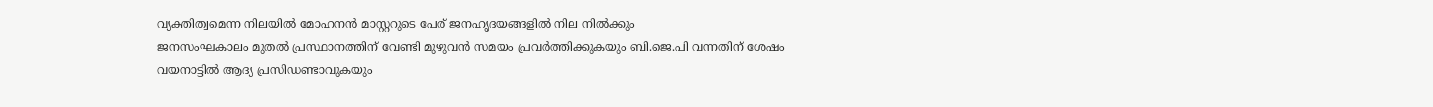വ്യക്തിത്വമെന്ന നിലയിൽ മോഹനൻ മാസ്റ്ററുടെ പേര് ജനഹൃദയങ്ങളിൽ നില നിൽക്കും
ജനസംഘകാലം മുതൽ പ്രസ്ഥാനത്തിന് വേണ്ടി മുഴുവൻ സമയം പ്രവർത്തിക്കുകയും ബി.ജെ.പി വന്നതിന് ശേഷം വയനാട്ടിൽ ആദ്യ പ്രസിഡണ്ടാവുകയും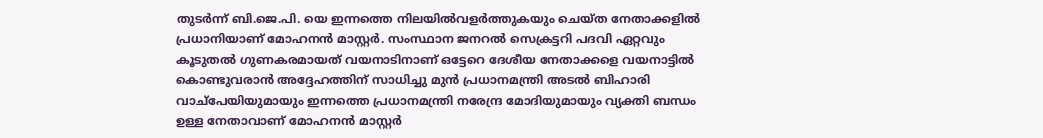തുടർന്ന് ബി.ജെ.പി. യെ ഇന്നത്തെ നിലയിൽവളർത്തുകയും ചെയ്ത നേതാക്കളിൽ പ്രധാനിയാണ് മോഹനൻ മാസ്റ്റർ. സംസ്ഥാന ജനറൽ സെക്രട്ടറി പദവി ഏറ്റവും കൂടുതൽ ഗുണകരമായത് വയനാടിനാണ് ഒട്ടേറെ ദേശീയ നേതാക്കളെ വയനാട്ടിൽ കൊണ്ടുവരാൻ അദ്ദേഹത്തിന് സാധിച്ചു മുൻ പ്രധാനമന്ത്രി അടൽ ബിഹാരി വാച്പേയിയുമായും ഇന്നത്തെ പ്രധാനമന്ത്രി നരേന്ദ്ര മോദിയുമായും വ്യക്തി ബന്ധം ഉള്ള നേതാവാണ് മോഹനൻ മാസ്റ്റർ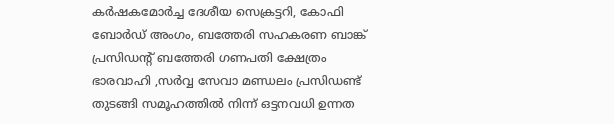കർഷകമോർച്ച ദേശീയ സെക്രട്ടറി, കോഫി ബോർഡ് അംഗം, ബത്തേരി സഹകരണ ബാങ്ക് പ്രസിഡന്റ് ബത്തേരി ഗണപതി ക്ഷേത്രം ഭാരവാഹി ,സർവ്വ സേവാ മണ്ഡലം പ്രസിഡണ്ട് തുടങ്ങി സമൂഹത്തിൽ നിന്ന് ഒട്ടനവധി ഉന്നത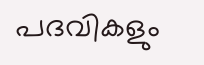പദവികളും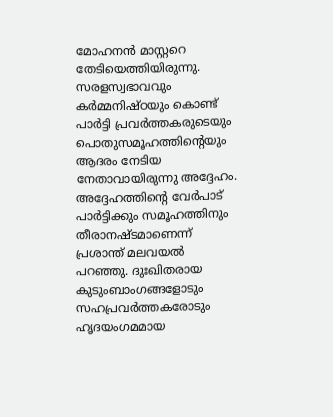മോഹനൻ മാസ്റ്ററെ തേടിയെത്തിയിരുന്നു. സരളസ്വഭാവവും കർമ്മനിഷ്ഠയും കൊണ്ട് പാർട്ടി പ്രവർത്തകരുടെയും പൊതുസമൂഹത്തിന്റെയും ആദരം നേടിയ നേതാവായിരുന്നു അദ്ദേഹം. അദ്ദേഹത്തിന്റെ വേർപാട് പാർട്ടിക്കും സമൂഹത്തിനും തീരാനഷ്ടമാണെന്ന് പ്രശാന്ത് മലവയൽ പറഞ്ഞു. ദുഃഖിതരായ കുടുംബാംഗങ്ങളോടും സഹപ്രവർത്തകരോടും ഹൃദയംഗമമായ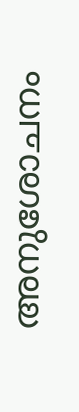അനുശോചനം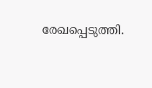രേഖപ്പെടുത്തി.